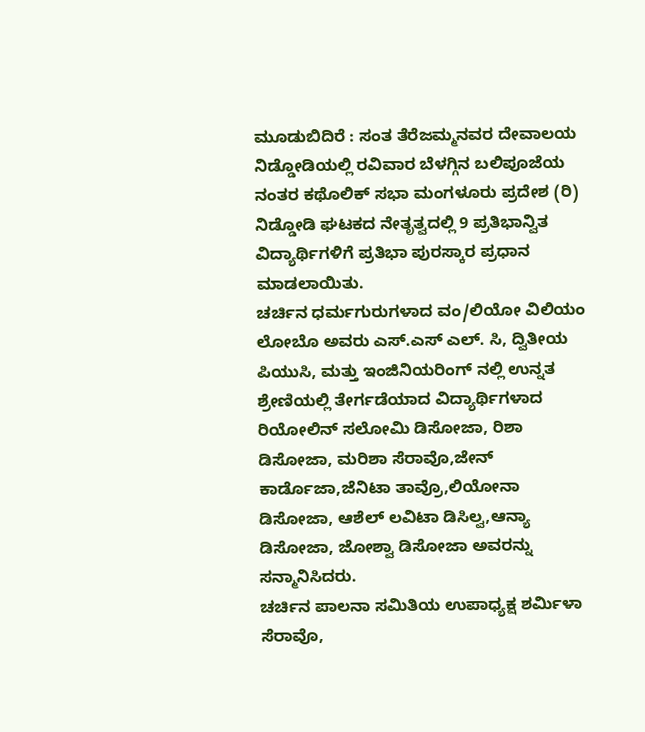ಮೂಡುಬಿದಿರೆ : ಸಂತ ತೆರೆಜಮ್ಮನವರ ದೇವಾಲಯ ನಿಡ್ಡೋಡಿಯಲ್ಲಿ ರವಿವಾರ ಬೆಳಗ್ಗಿನ ಬಲಿಪೂಜೆಯ ನಂತರ ಕಥೊಲಿಕ್ ಸಭಾ ಮಂಗಳೂರು ಪ್ರದೇಶ (ರಿ) ನಿಡ್ಡೋಡಿ ಘಟಕದ ನೇತೃತ್ವದಲ್ಲಿ 9 ಪ್ರತಿಭಾನ್ವಿತ ವಿದ್ಯಾರ್ಥಿಗಳಿಗೆ ಪ್ರತಿಭಾ ಪುರಸ್ಕಾರ ಪ್ರಧಾನ ಮಾಡಲಾಯಿತು.
ಚರ್ಚಿನ ಧರ್ಮಗುರುಗಳಾದ ವಂ/ಲಿಯೋ ವಿಲಿಯಂ ಲೋಬೊ ಅವರು ಎಸ್.ಎಸ್ ಎಲ್. ಸಿ, ದ್ವಿತೀಯ ಪಿಯುಸಿ, ಮತ್ತು ಇಂಜಿನಿಯರಿಂಗ್ ನಲ್ಲಿ ಉನ್ನತ ಶ್ರೇಣಿಯಲ್ಲಿ ತೇರ್ಗಡೆಯಾದ ವಿದ್ಯಾರ್ಥಿಗಳಾದ ರಿಯೋಲಿನ್ ಸಲೋಮಿ ಡಿಸೋಜಾ, ರಿಶಾ ಡಿಸೋಜಾ, ಮರಿಶಾ ಸೆರಾವೊ,ಜೇನ್ ಕಾರ್ಡೊಜಾ,ಜೆನಿಟಾ ತಾವ್ರೊ,ಲಿಯೋನಾ ಡಿಸೋಜಾ, ಆಶೆಲ್ ಲವಿಟಾ ಡಿಸಿಲ್ವ,ಆನ್ಯಾ ಡಿಸೋಜಾ, ಜೋಶ್ವಾ ಡಿಸೋಜಾ ಅವರನ್ನು ಸನ್ಮಾನಿಸಿದರು.
ಚರ್ಚಿನ ಪಾಲನಾ ಸಮಿತಿಯ ಉಪಾಧ್ಯಕ್ಷ ಶರ್ಮಿಳಾ ಸೆರಾವೊ,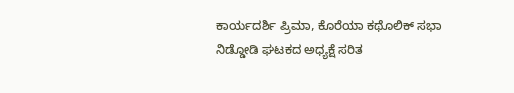ಕಾರ್ಯದರ್ಶಿ ಪ್ರಿಮಾ, ಕೊರೆಯಾ ಕಥೊಲಿಕ್ ಸಭಾ ನಿಡ್ಡೋಡಿ ಘಟಕದ ಅಧ್ಯಕ್ಷೆ ಸರಿತ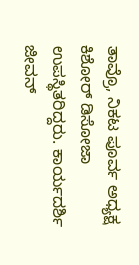ತಾವ್ರೊ, ನಿಕಟ ಪೂರ್ವ ಅಧ್ಯಕ್ಷ ಕಿಶೋರ್ ಡಿಸೋಜಾ ಉಪಸ್ಥಿತರಿದ್ದರು. ಕಾರ್ಯದರ್ಶಿ ಜೀವನ್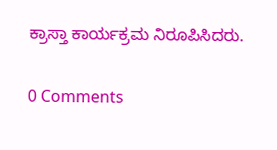ಕ್ರಾಸ್ತಾ ಕಾರ್ಯಕ್ರಮ ನಿರೂಪಿಸಿದರು.


0 Comments